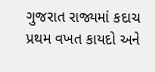ગુજરાત રાજ્યમાં કદાચ પ્રથમ વખત કાયદો અને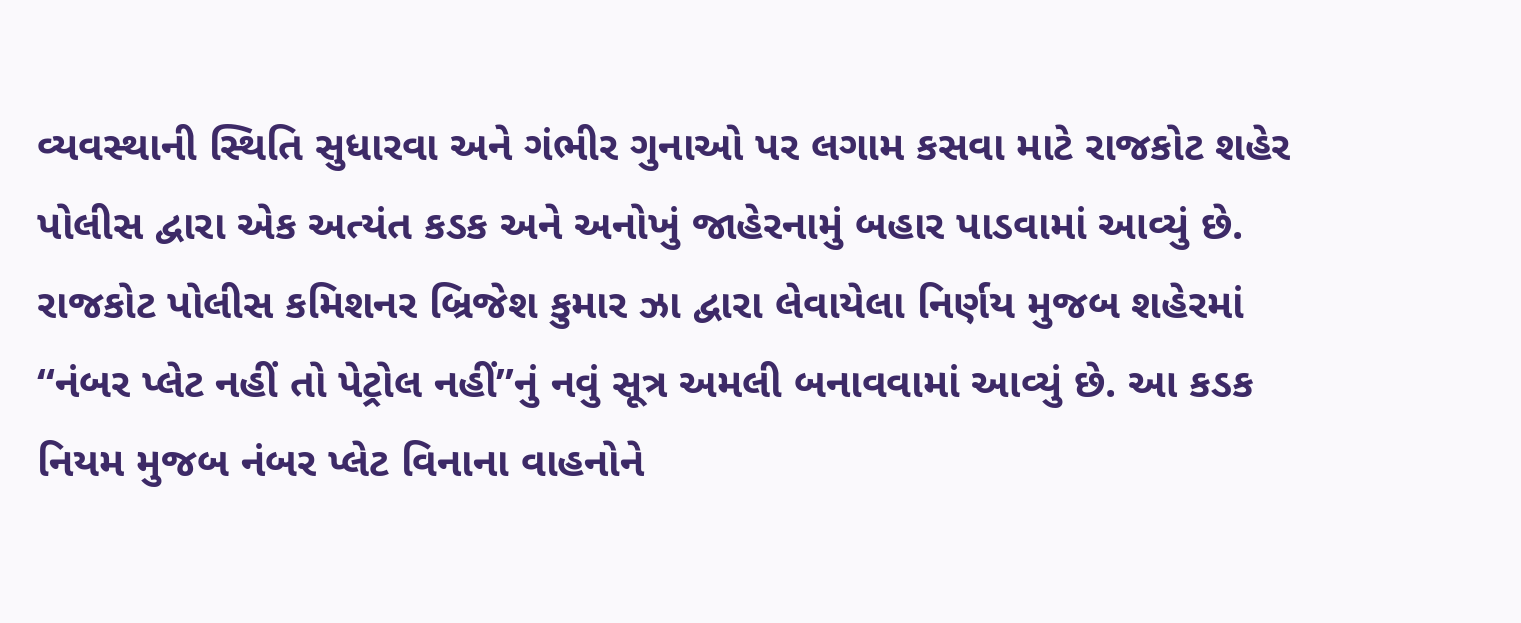વ્યવસ્થાની સ્થિતિ સુધારવા અને ગંભીર ગુનાઓ પર લગામ કસવા માટે રાજકોટ શહેર પોલીસ દ્વારા એક અત્યંત કડક અને અનોખું જાહેરનામું બહાર પાડવામાં આવ્યું છે. રાજકોટ પોલીસ કમિશનર બ્રિજેશ કુમાર ઝા દ્વારા લેવાયેલા નિર્ણય મુજબ શહેરમાં “નંબર પ્લેટ નહીં તો પેટ્રોલ નહીં”નું નવું સૂત્ર અમલી બનાવવામાં આવ્યું છે. આ કડક નિયમ મુજબ નંબર પ્લેટ વિનાના વાહનોને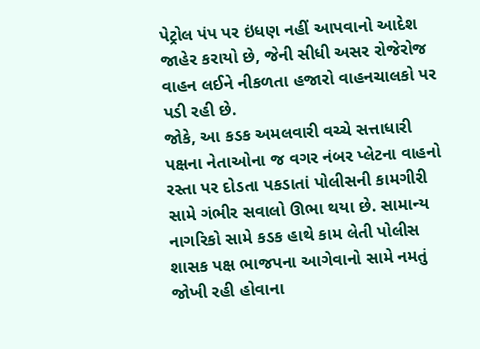પેટ્રોલ પંપ પર ઇંધણ નહીં આપવાનો આદેશ જાહેર કરાયો છે, જેની સીધી અસર રોજેરોજ વાહન લઈને નીકળતા હજારો વાહનચાલકો પર પડી રહી છે.
જોકે, આ કડક અમલવારી વચ્ચે સત્તાધારી પક્ષના નેતાઓના જ વગર નંબર પ્લેટના વાહનો રસ્તા પર દોડતા પકડાતાં પોલીસની કામગીરી સામે ગંભીર સવાલો ઊભા થયા છે. સામાન્ય નાગરિકો સામે કડક હાથે કામ લેતી પોલીસ શાસક પક્ષ ભાજપના આગેવાનો સામે નમતું જોખી રહી હોવાના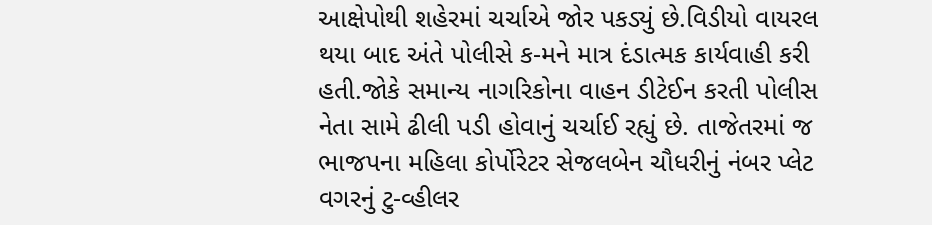આક્ષેપોથી શહેરમાં ચર્ચાએ જોર પકડ્યું છે.વિડીયો વાયરલ થયા બાદ અંતે પોલીસે ક-મને માત્ર દંડાત્મક કાર્યવાહી કરી હતી.જોકે સમાન્ય નાગરિકોના વાહન ડીટેઈન કરતી પોલીસ નેતા સામે ઢીલી પડી હોવાનું ચર્ચાઈ રહ્યું છે. તાજેતરમાં જ ભાજપના મહિલા કોર્પોરેટર સેજલબેન ચૌધરીનું નંબર પ્લેટ વગરનું ટુ-વ્હીલર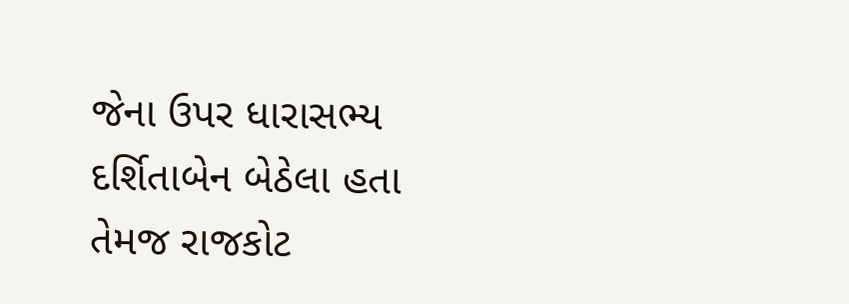જેના ઉપર ધારાસભ્ય દર્શિતાબેન બેઠેલા હતા તેમજ રાજકોટ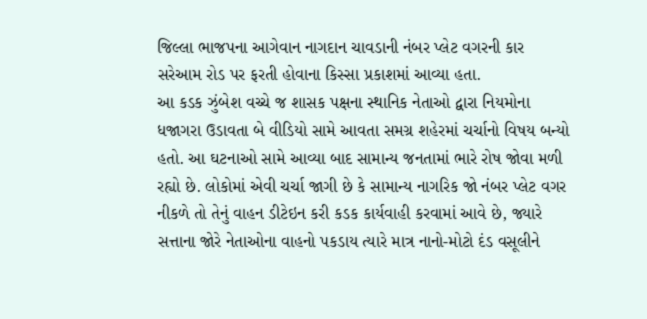જિલ્લા ભાજપના આગેવાન નાગદાન ચાવડાની નંબર પ્લેટ વગરની કાર સરેઆમ રોડ પર ફરતી હોવાના કિસ્સા પ્રકાશમાં આવ્યા હતા.
આ કડક ઝુંબેશ વચ્ચે જ શાસક પક્ષના સ્થાનિક નેતાઓ દ્વારા નિયમોના ધજાગરા ઉડાવતા બે વીડિયો સામે આવતા સમગ્ર શહેરમાં ચર્ચાનો વિષય બન્યો હતો. આ ઘટનાઓ સામે આવ્યા બાદ સામાન્ય જનતામાં ભારે રોષ જોવા મળી રહ્યો છે. લોકોમાં એવી ચર્ચા જાગી છે કે સામાન્ય નાગરિક જો નંબર પ્લેટ વગર નીકળે તો તેનું વાહન ડીટેઇન કરી કડક કાર્યવાહી કરવામાં આવે છે, જ્યારે સત્તાના જોરે નેતાઓના વાહનો પકડાય ત્યારે માત્ર નાનો-મોટો દંડ વસૂલીને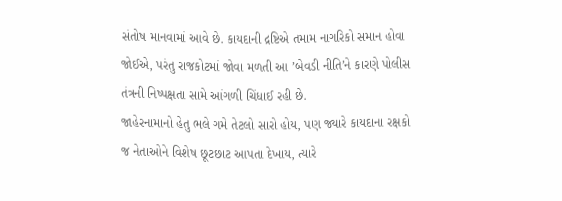સંતોષ માનવામાં આવે છે. કાયદાની દ્રષ્ટિએ તમામ નાગરિકો સમાન હોવા જોઈએ, પરંતુ રાજકોટમાં જોવા મળતી આ ’બેવડી નીતિ’ને કારણે પોલીસ તંત્રની નિષ્પક્ષતા સામે આંગળી ચિંધાઈ રહી છે.
જાહેરનામાનો હેતુ ભલે ગમે તેટલો સારો હોય, પણ જ્યારે કાયદાના રક્ષકો જ નેતાઓને વિશેષ છૂટછાટ આપતા દેખાય, ત્યારે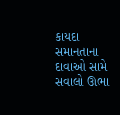કાયદા સમાનતાના દાવાઓ સામે સવાલો ઊભા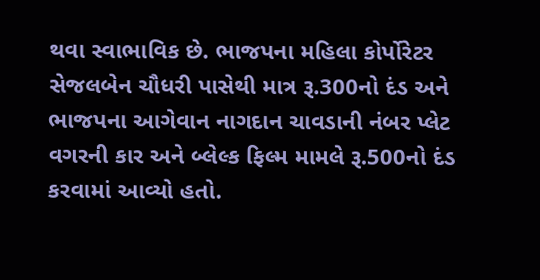થવા સ્વાભાવિક છે. ભાજપના મહિલા કોર્પોરેટર સેજલબેન ચૌધરી પાસેથી માત્ર રૂ.300નો દંડ અને ભાજપના આગેવાન નાગદાન ચાવડાની નંબર પ્લેટ વગરની કાર અને બ્લેલ્ક ફિલ્મ મામલે રૂ.500નો દંડ કરવામાં આવ્યો હતો.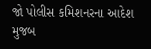જો પોલીસ કમિશનરના આદેશ મુજબ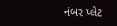નંબર પ્લેટ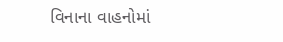વિનાના વાહનોમાં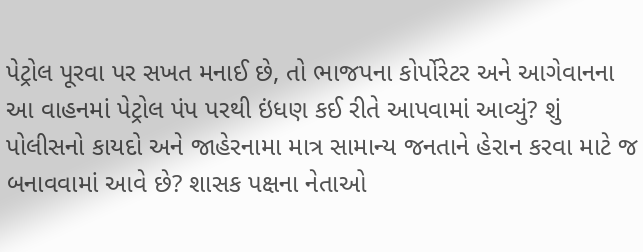પેટ્રોલ પૂરવા પર સખત મનાઈ છે, તો ભાજપના કોર્પોરેટર અને આગેવાનના આ વાહનમાં પેટ્રોલ પંપ પરથી ઇંધણ કઈ રીતે આપવામાં આવ્યું? શું પોલીસનો કાયદો અને જાહેરનામા માત્ર સામાન્ય જનતાને હેરાન કરવા માટે જ બનાવવામાં આવે છે? શાસક પક્ષના નેતાઓ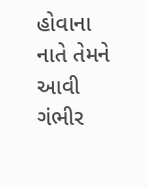હોવાના નાતે તેમને આવી ગંભીર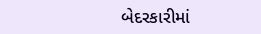બેદરકારીમાં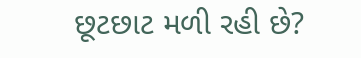છૂટછાટ મળી રહી છે?